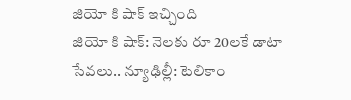జియో కి షాక్ ఇచ్చింది
జియో కి షాక్: నెలకు రూ 20లకే డాటా సేవలు.. న్యూఢిల్లీ: టెలికాం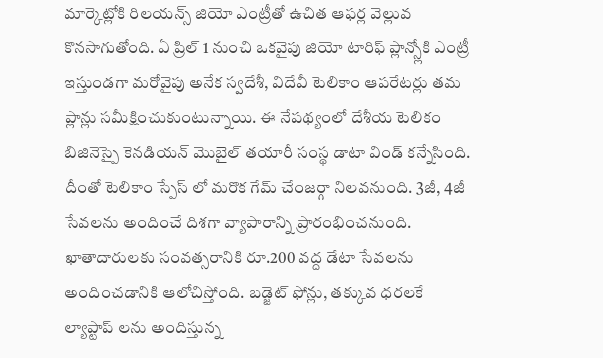మార్కెట్లోకి రిలయన్స్ జియో ఎంట్రీతో ఉచిత ఆఫర్ల వెల్లువ కొనసాగుతోంది. ఏ ప్రిల్ 1 నుంచి ఒకవైపు జియో టారిఫ్ ప్లాన్స్లోకి ఎంట్రీ ఇస్తుండగా మరోవైపు అనేక స్వదేశీ, విదేవీ టెలికాం ఆపరేటర్లు తమ ప్లాన్లు సమీక్షించుకుంటున్నాయి. ఈ నేపథ్యంలో దేశీయ టెలికం బిజినెస్పై కెనడియన్ మొబైల్ తయారీ సంస్థ డాటా విండ్ కన్నేసింది. దీంతో టెలికాం స్పేస్ లో మరొక గేమ్ చేంజర్గా నిలవనుంది. 3జీ, 4జీ సేవలను అందించే దిశగా వ్యాపారాన్ని ప్రారంభించనుంది. ఖాతాదారులకు సంవత్సరానికి రూ.200 వద్ద డేటా సేవలను అందించడానికి ఆలోచిస్తోంది. బడ్జెట్ ఫోన్లు, తక్కువ ధరలకే ల్యాప్టాప్ లను అందిస్తున్న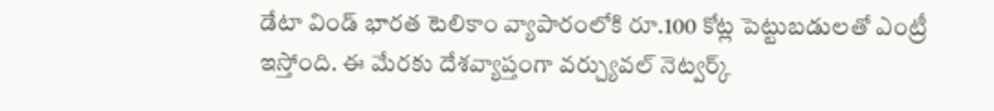డేటా విండ్ భారత టెలికాం వ్యాపారంలోకి రూ.100 కోట్ల పెట్టుబడులతో ఎంట్రీ ఇస్తోంది. ఈ మేరకు దేశవ్యాప్తంగా వర్చ్యువల్ నెట్వర్క్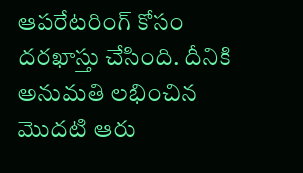ఆపరేటరింగ్ కోసం దరఖాస్తు చేసింది. దీనికి అనుమతి లభించిన మొదటి ఆరు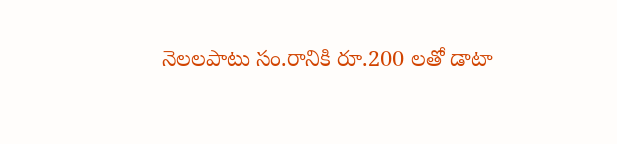నెలలపాటు సం.రానికి రూ.200 లతో డాటా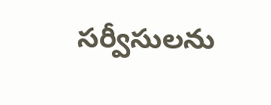సర్వీసులను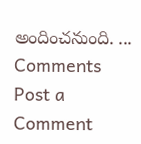అందించనుంది. ...
Comments
Post a Comment